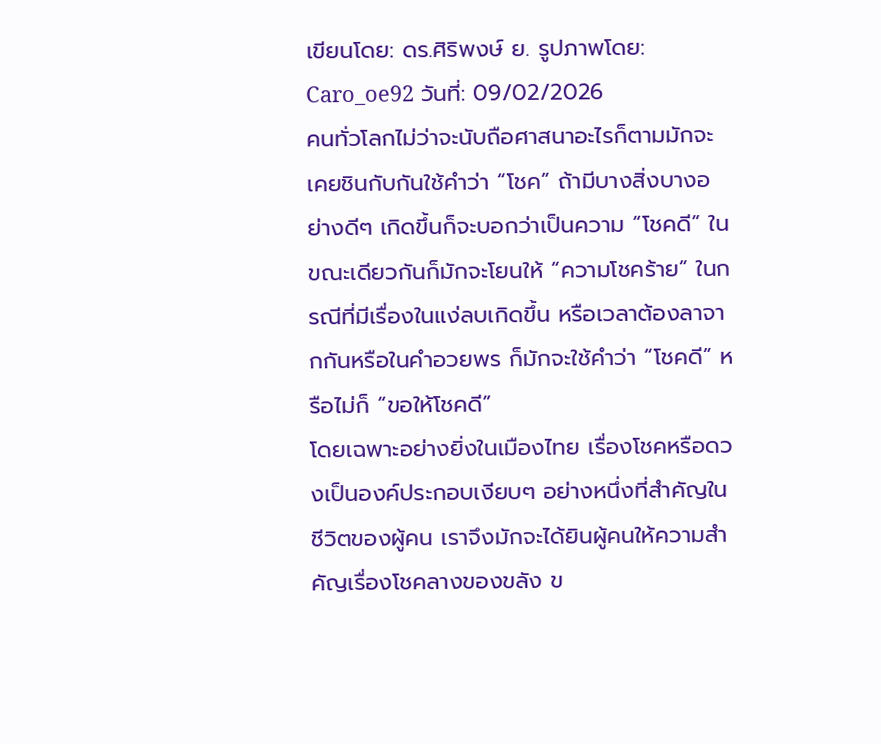เขียนโดย: ดร.ศิริพงษ์ ย. รูปภาพโดย: Caro_oe92 วันที่: 09/02/2026
คนทั่วโลกไม่ว่าจะนับถือศาสนาอะไรก็ตามมักจะเคยชินกับกันใช้คำว่า “โชค” ถ้ามีบางสิ่งบางอย่างดีๆ เกิดขึ้นก็จะบอกว่าเป็นความ “โชคดี” ในขณะเดียวกันก็มักจะโยนให้ “ความโชคร้าย” ในกรณีที่มีเรื่องในแง่ลบเกิดขึ้น หรือเวลาต้องลาจากกันหรือในคำอวยพร ก็มักจะใช้คำว่า “โชคดี” หรือไม่ก็ “ขอให้โชคดี”
โดยเฉพาะอย่างยิ่งในเมืองไทย เรื่องโชคหรือดวงเป็นองค์ประกอบเงียบๆ อย่างหนึ่งที่สำคัญในชีวิตของผู้คน เราจึงมักจะได้ยินผู้คนให้ความสำคัญเรื่องโชคลางของขลัง ข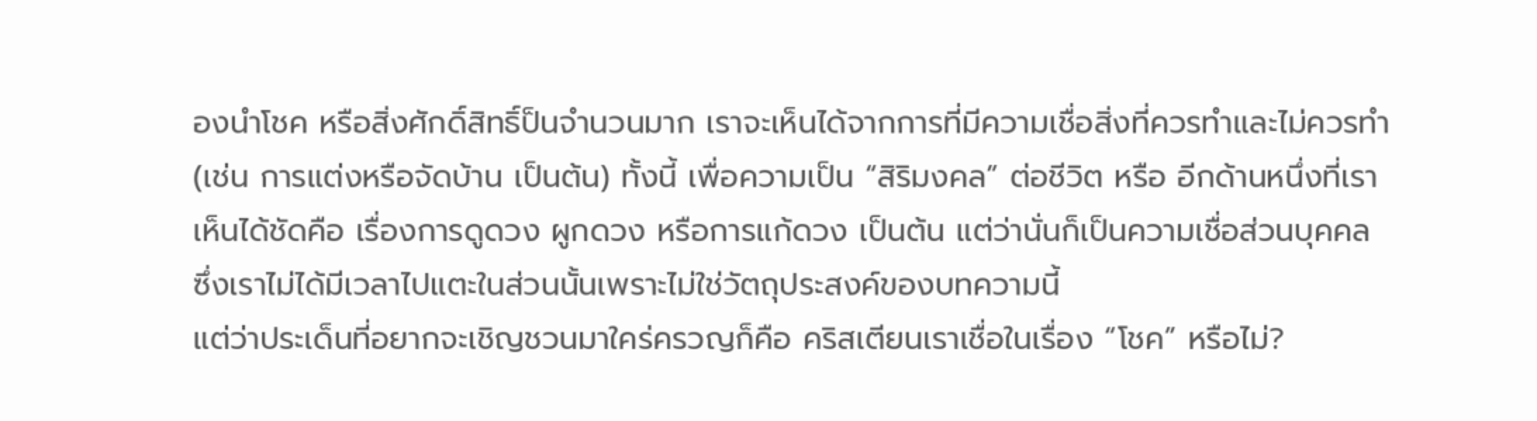องนำโชค หรือสิ่งศักดิ์สิทธิ์ป็นจำนวนมาก เราจะเห็นได้จากการที่มีความเชื่อสิ่งที่ควรทำและไม่ควรทำ (เช่น การแต่งหรือจัดบ้าน เป็นต้น) ทั้งนี้ เพื่อความเป็น “สิริมงคล” ต่อชีวิต หรือ อีกด้านหนึ่งที่เราเห็นได้ชัดคือ เรื่องการดูดวง ผูกดวง หรือการแก้ดวง เป็นต้น แต่ว่านั่นก็เป็นความเชื่อส่วนบุคคล ซึ่งเราไม่ได้มีเวลาไปแตะในส่วนนั้นเพราะไม่ใช่วัตถุประสงค์ของบทความนี้
แต่ว่าประเด็นที่อยากจะเชิญชวนมาใคร่ครวญก็คือ คริสเตียนเราเชื่อในเรื่อง “โชค” หรือไม่?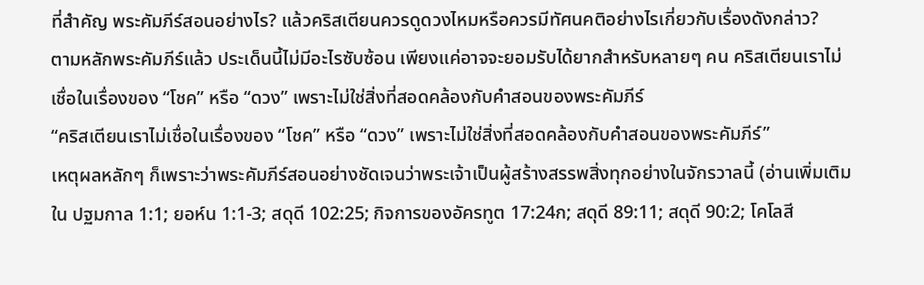ที่สำคัญ พระคัมภีร์สอนอย่างไร? แล้วคริสเตียนควรดูดวงไหมหรือควรมีทัศนคติอย่างไรเกี่ยวกับเรื่องดังกล่าว?
ตามหลักพระคัมภีร์แล้ว ประเด็นนี้ไม่มีอะไรซับซ้อน เพียงแค่อาจจะยอมรับได้ยากสำหรับหลายๆ คน คริสเตียนเราไม่เชื่อในเรื่องของ “โชค” หรือ “ดวง” เพราะไม่ใช่สิ่งที่สอดคล้องกับคำสอนของพระคัมภีร์
“คริสเตียนเราไม่เชื่อในเรื่องของ “โชค” หรือ “ดวง” เพราะไม่ใช่สิ่งที่สอดคล้องกับคำสอนของพระคัมภีร์”
เหตุผลหลักๆ ก็เพราะว่าพระคัมภีร์สอนอย่างชัดเจนว่าพระเจ้าเป็นผู้สร้างสรรพสิ่งทุกอย่างในจักรวาลนี้ (อ่านเพิ่มเติมใน ปฐมกาล 1:1; ยอห์น 1:1-3; สดุดี 102:25; กิจการของอัครทูต 17:24ก; สดุดี 89:11; สดุดี 90:2; โคโลสี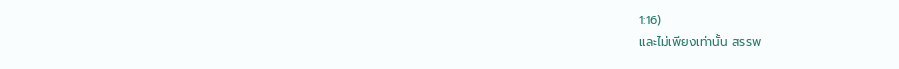1:16)
และไม่เพียงเท่านั้น สรรพ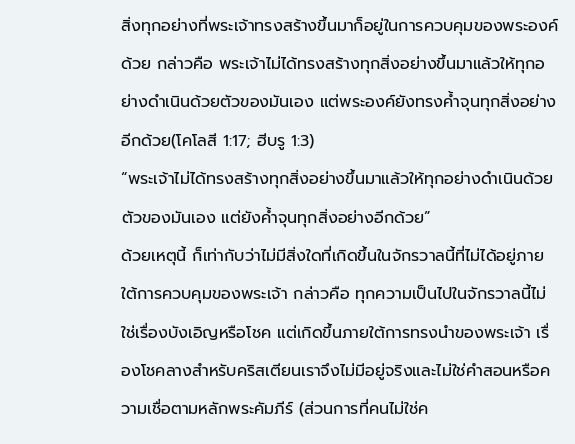สิ่งทุกอย่างที่พระเจ้าทรงสร้างขึ้นมาก็อยู่ในการควบคุมของพระองค์ด้วย กล่าวคือ พระเจ้าไม่ได้ทรงสร้างทุกสิ่งอย่างขึ้นมาแล้วให้ทุกอย่างดำเนินด้วยตัวของมันเอง แต่พระองค์ยังทรงค้ำจุนทุกสิ่งอย่างอีกด้วย(โคโลสี 1:17; ฮีบรู 1:3)
“พระเจ้าไม่ได้ทรงสร้างทุกสิ่งอย่างขึ้นมาแล้วให้ทุกอย่างดำเนินด้วยตัวของมันเอง แต่ยังค้ำจุนทุกสิ่งอย่างอีกด้วย”
ด้วยเหตุนี้ ก็เท่ากับว่าไม่มีสิ่งใดที่เกิดขึ้นในจักรวาลนี้ที่ไม่ได้อยู่ภายใต้การควบคุมของพระเจ้า กล่าวคือ ทุกความเป็นไปในจักรวาลนี้ไม่ใช่เรื่องบังเอิญหรือโชค แต่เกิดขึ้นภายใต้การทรงนำของพระเจ้า เรื่องโชคลางสำหรับคริสเตียนเราจึงไม่มีอยู่จริงและไม่ใช่คำสอนหรือความเชื่อตามหลักพระคัมภีร์ (ส่วนการที่คนไม่ใช่ค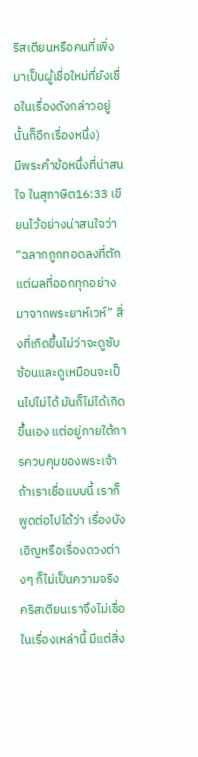ริสเตียนหรือคนที่เพิ่งมาเป็นผู้เชื่อใหม่ที่ยังเชื่อในเรื่องดังกล่าวอยู่นั้นก็อีกเรื่องหนึ่ง)
มีพระคำข้อหนึ่งที่น่าสนใจ ในสุภาษิต16:33 เขียนไว้อย่างน่าสนใจว่า“ฉลากถูกทอดลงที่ตัก แต่ผลที่ออกทุกอย่างมาจากพระยาห์เวห์” สิ่งที่เกิดขึ้นไม่ว่าจะดูซับซ้อนและดูเหมือนจะเป็นไปไม่ได้ มันก็ไม่ได้เกิดขึ้นเอง แต่อยู่ภายใต้การควบคุมของพระเจ้า ถ้าเราเชื่อแบบนี้ เราก็พูดต่อไปได้ว่า เรื่องบังเอิญหรือเรื่องดวงต่างๆ ก็ไม่เป็นความจริง คริสเตียนเราจึงไม่เชื่อในเรื่องเหล่านี้ มีแต่สิ่ง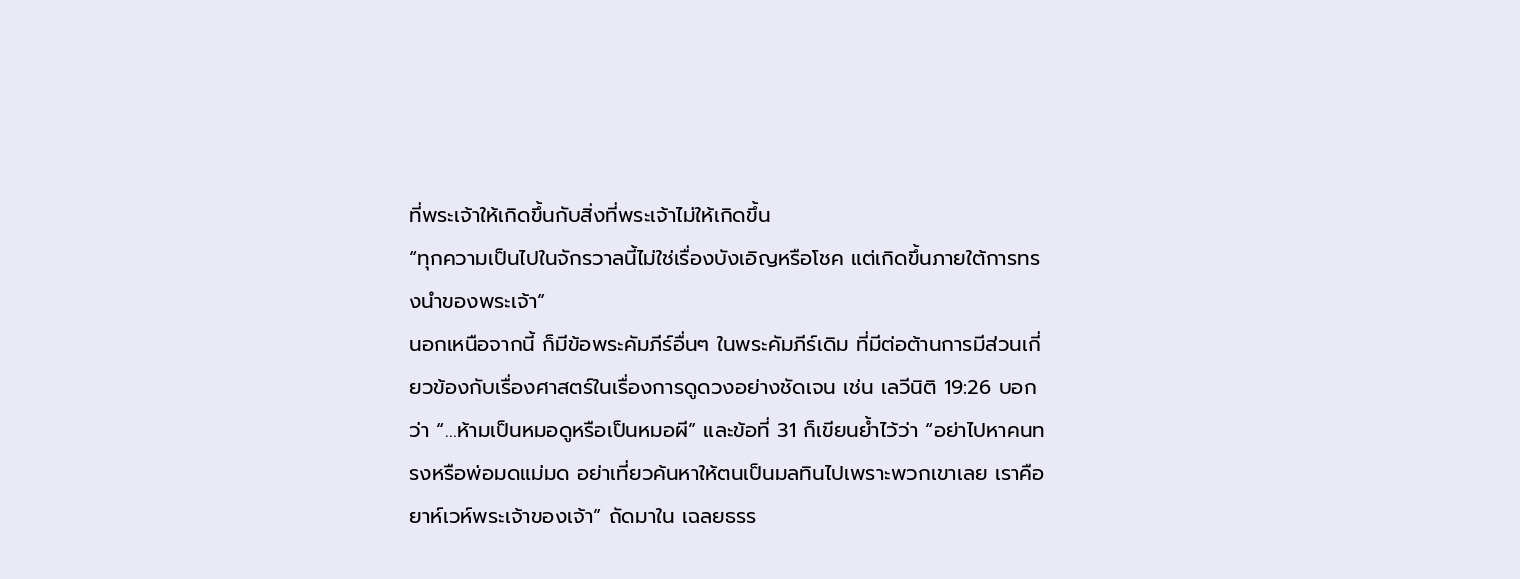ที่พระเจ้าให้เกิดขึ้นกับสิ่งที่พระเจ้าไม่ให้เกิดขึ้น
“ทุกความเป็นไปในจักรวาลนี้ไม่ใช่เรื่องบังเอิญหรือโชค แต่เกิดขึ้นภายใต้การทรงนำของพระเจ้า”
นอกเหนือจากนี้ ก็มีข้อพระคัมภีร์อื่นๆ ในพระคัมภีร์เดิม ที่มีต่อต้านการมีส่วนเกี่ยวข้องกับเรื่องศาสตร์ในเรื่องการดูดวงอย่างชัดเจน เช่น เลวีนิติ 19:26 บอกว่า “…ห้ามเป็นหมอดูหรือเป็นหมอผี” และข้อที่ 31 ก็เขียนย้ำไว้ว่า “อย่าไปหาคนทรงหรือพ่อมดแม่มด อย่าเที่ยวค้นหาให้ตนเป็นมลทินไปเพราะพวกเขาเลย เราคือยาห์เวห์พระเจ้าของเจ้า” ถัดมาใน เฉลยธรร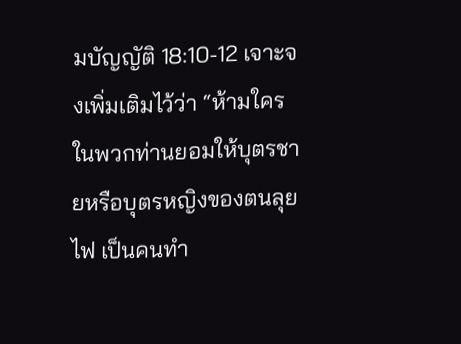มบัญญัติ 18:10-12 เจาะจงเพิ่มเติมไว้ว่า “ห้ามใครในพวกท่านยอมให้บุตรชายหรือบุตรหญิงของตนลุยไฟ เป็นคนทำ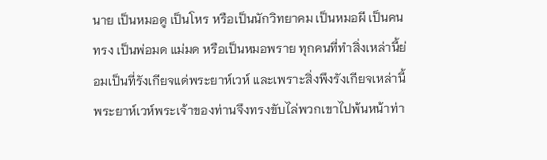นาย เป็นหมอดู เป็นโหร หรือเป็นนักวิทยาคม เป็นหมอผี เป็นคนทรง เป็นพ่อมด แม่มด หรือเป็นหมอพราย ทุกคนที่ทำสิ่งเหล่านี้ย่อมเป็นที่รังเกียจแด่พระยาห์เวห์ และเพราะสิ่งพึงรังเกียจเหล่านี้ พระยาห์เวห์พระเจ้าของท่านจึงทรงขับไล่พวกเขาไปพ้นหน้าท่า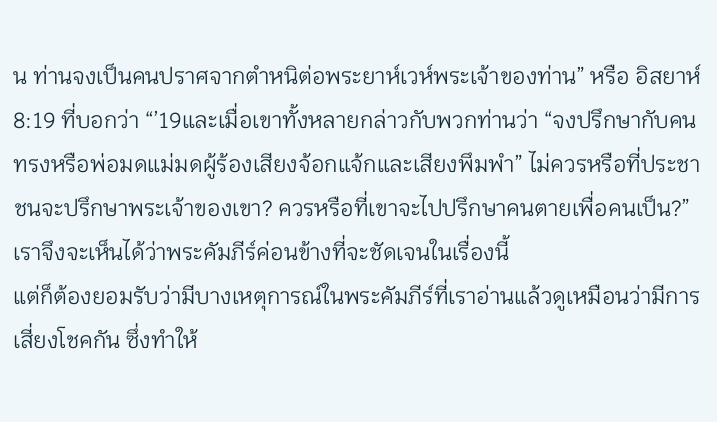น ท่านจงเป็นคนปราศจากตำหนิต่อพระยาห์เวห์พระเจ้าของท่าน” หรือ อิสยาห์ 8:19 ที่บอกว่า “’19และเมื่อเขาทั้งหลายกล่าวกับพวกท่านว่า “จงปรึกษากับคนทรงหรือพ่อมดแม่มดผู้ร้องเสียงจ้อกแจ้กและเสียงพึมพำ” ไม่ควรหรือที่ประชาชนจะปรึกษาพระเจ้าของเขา? ควรหรือที่เขาจะไปปรึกษาคนตายเพื่อคนเป็น?”
เราจึงจะเห็นได้ว่าพระคัมภีร์ค่อนข้างที่จะชัดเจนในเรื่องนี้
แต่ก็ต้องยอมรับว่ามีบางเหตุการณ์ในพระคัมภีร์ที่เราอ่านแล้วดูเหมือนว่ามีการเสี่ยงโชคกัน ซึ่งทำให้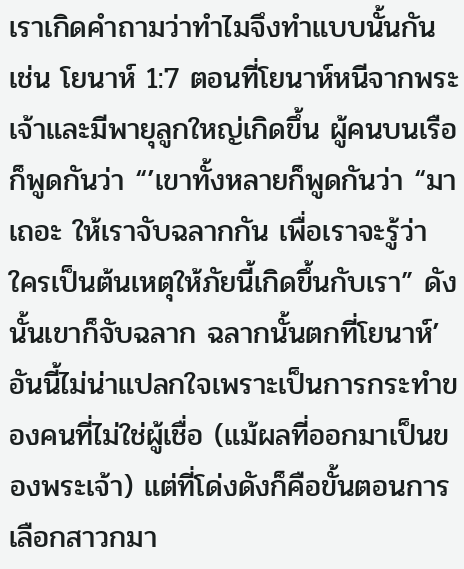เราเกิดคำถามว่าทำไมจึงทำแบบนั้นกัน เช่น โยนาห์ 1:7 ตอนที่โยนาห์หนีจากพระเจ้าและมีพายุลูกใหญ่เกิดขึ้น ผู้คนบนเรือก็พูดกันว่า “’เขาทั้งหลายก็พูดกันว่า “มาเถอะ ให้เราจับฉลากกัน เพื่อเราจะรู้ว่า ใครเป็นต้นเหตุให้ภัยนี้เกิดขึ้นกับเรา” ดังนั้นเขาก็จับฉลาก ฉลากนั้นตกที่โยนาห์’ อันนี้ไม่น่าแปลกใจเพราะเป็นการกระทำของคนที่ไม่ใช่ผู้เชื่อ (แม้ผลที่ออกมาเป็นของพระเจ้า) แต่ที่โด่งดังก็คือขั้นตอนการเลือกสาวกมา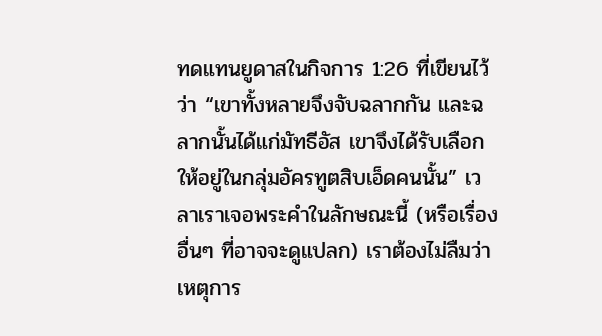ทดแทนยูดาสในกิจการ 1:26 ที่เขียนไว้ว่า “เขาทั้งหลายจึงจับฉลากกัน และฉลากนั้นได้แก่มัทธีอัส เขาจึงได้รับเลือกให้อยู่ในกลุ่มอัครทูตสิบเอ็ดคนนั้น” เวลาเราเจอพระคำในลักษณะนี้ (หรือเรื่องอื่นๆ ที่อาจจะดูแปลก) เราต้องไม่ลืมว่าเหตุการ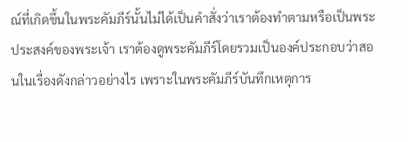ณ์ที่เกิดขึ้นในพระคัมภีร์นั้นไม่ได้เป็นคำสั่งว่าเราต้องทำตามหรือเป็นพระประสงค์ของพระเจ้า เราต้องดูพระคัมภีร์โดยรวมเป็นองค์ประกอบว่าสอนในเรื่องดังกล่าวอย่างไร เพราะในพระคัมภีร์บันทึกเหตุการ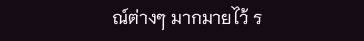ณ์ต่างๆ มากมายไว้ ร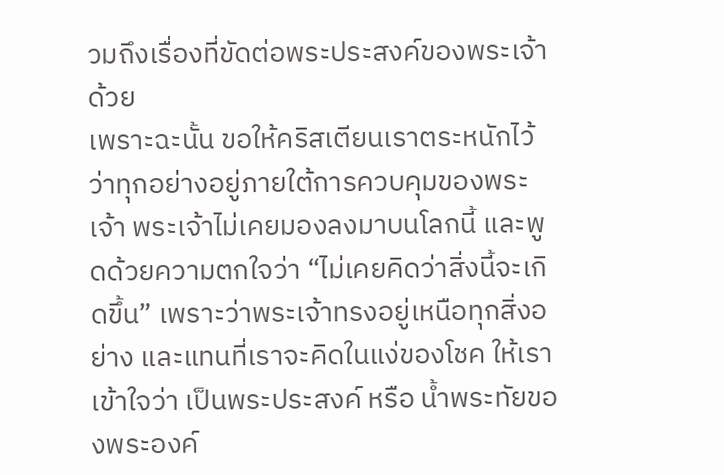วมถึงเรื่องที่ขัดต่อพระประสงค์ของพระเจ้าด้วย
เพราะฉะนั้น ขอให้คริสเตียนเราตระหนักไว้ว่าทุกอย่างอยู่ภายใต้การควบคุมของพระเจ้า พระเจ้าไม่เคยมองลงมาบนโลกนี้ และพูดด้วยความตกใจว่า “ไม่เคยคิดว่าสิ่งนี้จะเกิดขึ้น” เพราะว่าพระเจ้าทรงอยู่เหนือทุกสิ่งอย่าง และแทนที่เราจะคิดในแง่ของโชค ให้เราเข้าใจว่า เป็นพระประสงค์ หรือ น้ำพระทัยของพระองค์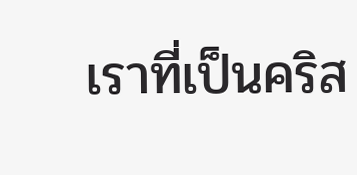เราที่เป็นคริส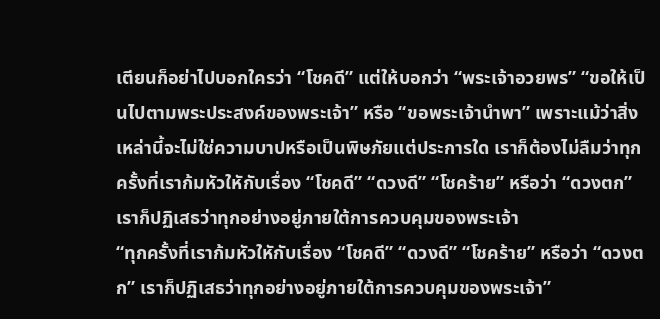เตียนก็อย่าไปบอกใครว่า “โชคดี” แต่ให้บอกว่า “พระเจ้าอวยพร” “ขอให้เป็นไปตามพระประสงค์ของพระเจ้า” หรือ “ขอพระเจ้านำพา” เพราะแม้ว่าสิ่งเหล่านี้จะไม่ใช่ความบาปหรือเป็นพิษภัยแต่ประการใด เราก็ต้องไม่ลืมว่าทุกครั้งที่เราก้มหัวใหักับเรื่อง “โชคดี” “ดวงดี” “โชคร้าย” หรือว่า “ดวงตก” เราก็ปฏิเสธว่าทุกอย่างอยู่ภายใต้การควบคุมของพระเจ้า
“ทุกครั้งที่เราก้มหัวใหักับเรื่อง “โชคดี” “ดวงดี” “โชคร้าย” หรือว่า “ดวงตก” เราก็ปฏิเสธว่าทุกอย่างอยู่ภายใต้การควบคุมของพระเจ้า”